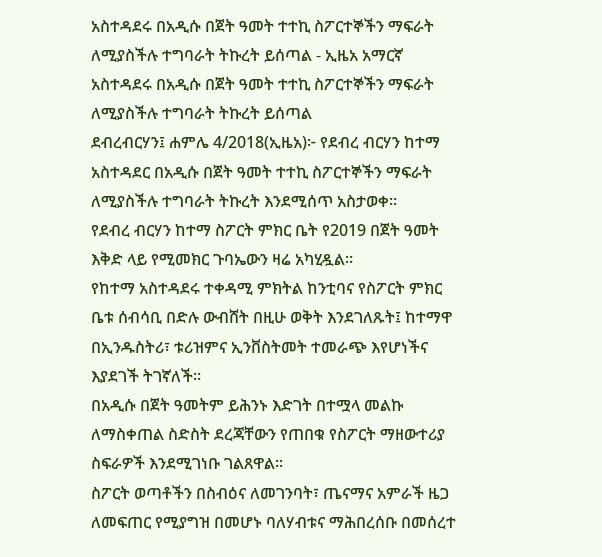አስተዳደሩ በአዲሱ በጀት ዓመት ተተኪ ስፖርተኞችን ማፍራት ለሚያስችሉ ተግባራት ትኩረት ይሰጣል - ኢዜአ አማርኛ
አስተዳደሩ በአዲሱ በጀት ዓመት ተተኪ ስፖርተኞችን ማፍራት ለሚያስችሉ ተግባራት ትኩረት ይሰጣል
ደብረብርሃን፤ ሐምሌ 4/2018(ኢዜአ)፦ የደብረ ብርሃን ከተማ አስተዳደር በአዲሱ በጀት ዓመት ተተኪ ስፖርተኞችን ማፍራት ለሚያስችሉ ተግባራት ትኩረት እንደሚሰጥ አስታወቀ።
የደብረ ብርሃን ከተማ ስፖርት ምክር ቤት የ2019 በጀት ዓመት እቅድ ላይ የሚመክር ጉባኤውን ዛሬ አካሂዷል።
የከተማ አስተዳደሩ ተቀዳሚ ምክትል ከንቲባና የስፖርት ምክር ቤቱ ሰብሳቢ በድሉ ውብሸት በዚሁ ወቅት እንደገለጹት፤ ከተማዋ በኢንዱስትሪ፣ ቱሪዝምና ኢንቨስትመት ተመራጭ እየሆነችና እያደገች ትገኛለች።
በአዲሱ በጀት ዓመትም ይሕንኑ እድገት በተሟላ መልኩ ለማስቀጠል ስድስት ደረጃቸውን የጠበቁ የስፖርት ማዘውተሪያ ስፍራዎች እንደሚገነቡ ገልጸዋል።
ስፖርት ወጣቶችን በስብዕና ለመገንባት፣ ጤናማና አምራች ዜጋ ለመፍጠር የሚያግዝ በመሆኑ ባለሃብቱና ማሕበረሰቡ በመሰረተ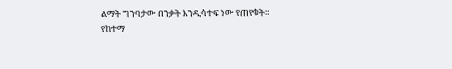ልማት ግንባታው በንቃት እንዲሳተፍ ነው የጠየቁት።
የከተማ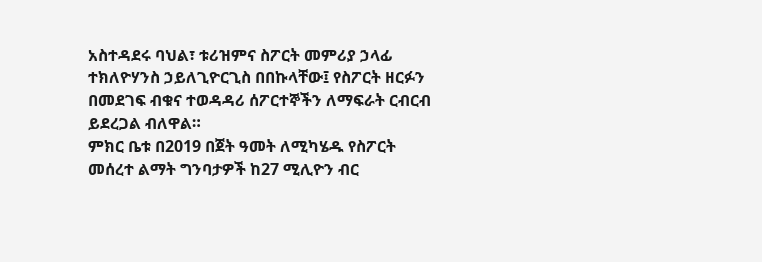አስተዳደሩ ባህል፣ ቱሪዝምና ስፖርት መምሪያ ኃላፊ ተክለዮሃንስ ኃይለጊዮርጊስ በበኩላቸው፤ የስፖርት ዘርፉን በመደገፍ ብቁና ተወዳዳሪ ሰፖርተኞችን ለማፍራት ርብርብ ይደረጋል ብለዋል።
ምክር ቤቱ በ2019 በጀት ዓመት ለሚካሄዱ የስፖርት መሰረተ ልማት ግንባታዎች ከ27 ሚሊዮን ብር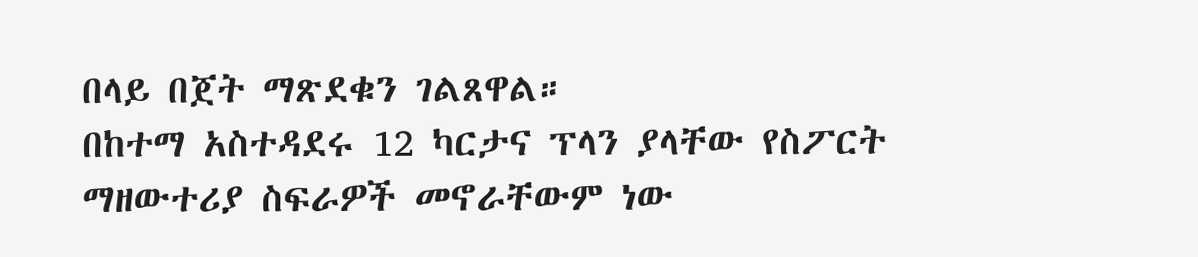በላይ በጀት ማጽደቁን ገልጸዋል።
በከተማ አስተዳደሩ 12 ካርታና ፕላን ያላቸው የስፖርት ማዘውተሪያ ስፍራዎች መኖራቸውም ነው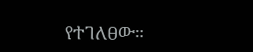የተገለፀው።